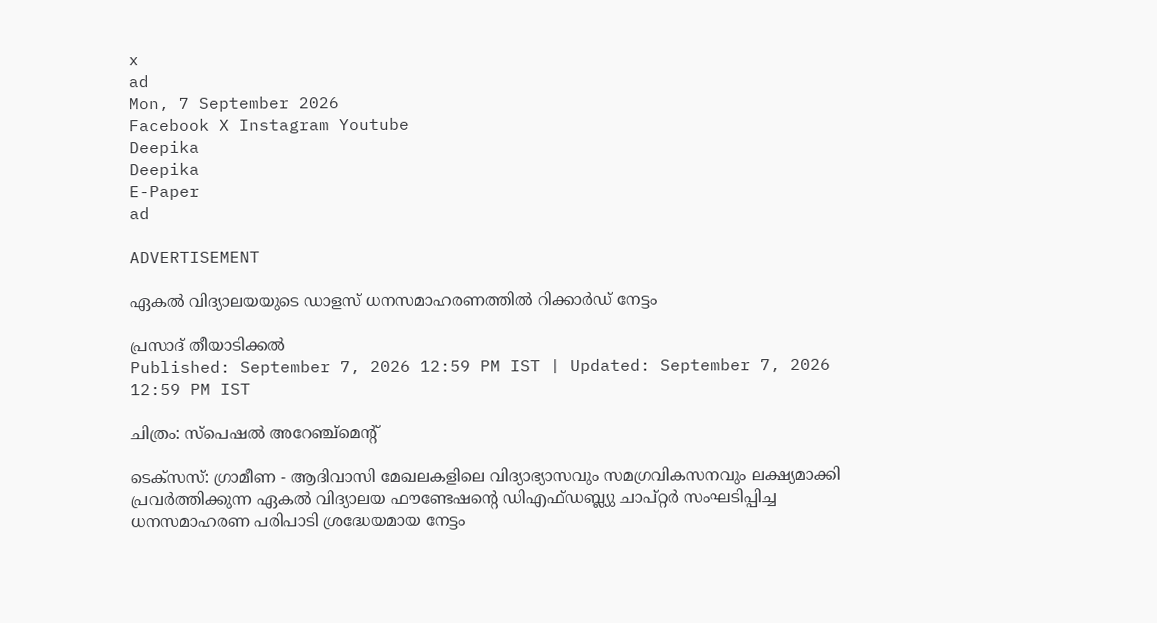x
ad
Mon, 7 September 2026
Facebook X Instagram Youtube
Deepika
Deepika
E-Paper
ad

ADVERTISEMENT

ഏകൽ വിദ്യാലയയുടെ ഡാളസ് ധനസമാഹരണത്തിൽ റിക്കാർഡ് നേട്ടം

പ്രസാദ് തീയാടിക്കൽ
Published: September 7, 2026 12:59 PM IST | Updated: September 7, 2026 12:59 PM IST

ചിത്രം: സ്പെഷൽ അറേഞ്ച്മെന്‍റ്

ടെക്സസ്: ഗ്രാമീണ - ആദിവാസി മേഖലകളിലെ വിദ്യാഭ്യാസവും സമഗ്രവികസനവും ലക്ഷ്യമാക്കി പ്രവർത്തിക്കുന്ന ഏകൽ വിദ്യാലയ ഫൗണ്ടേഷന്‍റെ ഡിഎഫ്ഡബ്ല്യു ചാപ്റ്റർ സംഘടിപ്പിച്ച ധനസമാഹരണ പരിപാടി ശ്രദ്ധേയമായ നേട്ടം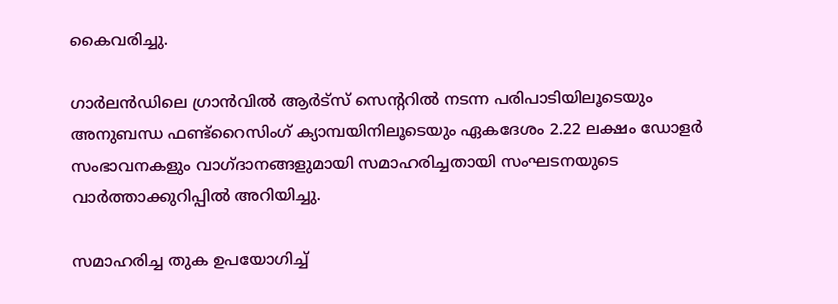കൈവരിച്ചു.

ഗാർലൻഡിലെ ഗ്രാൻവിൽ ആർട്സ് സെന്‍ററിൽ നടന്ന പരിപാടിയിലൂടെയും അനുബന്ധ ഫണ്ട്റൈസിംഗ് ക്യാമ്പയിനിലൂടെയും ഏകദേശം 2.22 ലക്ഷം ഡോളർ സംഭാവനകളും വാഗ്ദാനങ്ങളുമായി സമാഹരിച്ചതായി സംഘടനയുടെ വാർത്താക്കുറിപ്പിൽ അറിയിച്ചു.

സമാഹരിച്ച തുക ഉപയോഗിച്ച്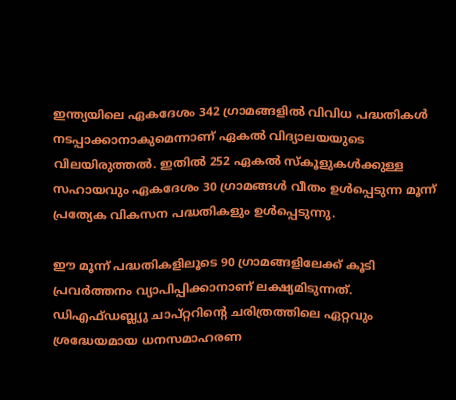ഇന്ത്യയിലെ ഏകദേശം 342 ഗ്രാമങ്ങളിൽ വിവിധ പദ്ധതികൾ നടപ്പാക്കാനാകുമെന്നാണ് ഏകൽ വിദ്യാലയയുടെ വിലയിരുത്തൽ. ഇതിൽ 252 ഏകൽ സ്കൂളുകൾക്കുള്ള സഹായവും ഏകദേശം 30 ഗ്രാമങ്ങൾ വീതം ഉൾപ്പെടുന്ന മൂന്ന് പ്രത്യേക വികസന പദ്ധതികളും ഉൾപ്പെടുന്നു.

ഈ മൂന്ന് പദ്ധതികളിലൂടെ 90 ഗ്രാമങ്ങളിലേക്ക് കൂടി പ്രവർത്തനം വ്യാപിപ്പിക്കാനാണ് ലക്ഷ്യമിടുന്നത്. ഡിഎഫ്ഡബ്ല്യു ചാപ്റ്ററിന്‍റെ ചരിത്രത്തിലെ ഏറ്റവും ശ്രദ്ധേയമായ ധനസമാഹരണ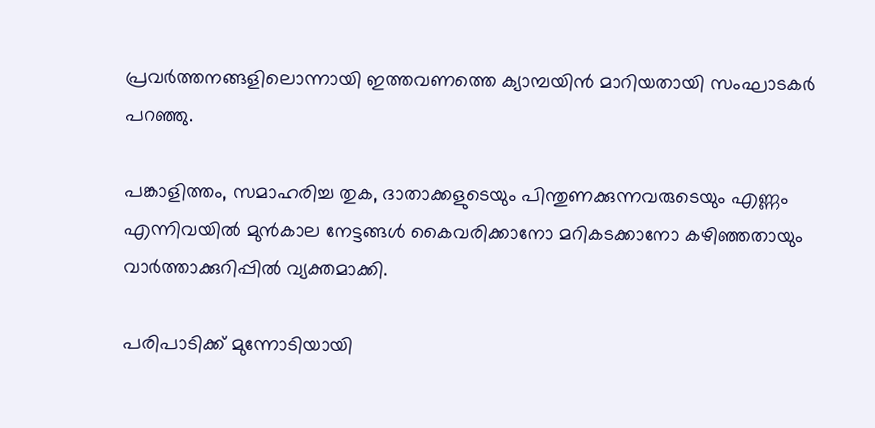പ്രവർത്തനങ്ങളിലൊന്നായി ഇത്തവണത്തെ ക്യാമ്പയിൻ മാറിയതായി സംഘാടകർ പറഞ്ഞു.

പങ്കാളിത്തം, സമാഹരിച്ച തുക, ദാതാക്കളുടെയും പിന്തുണക്കുന്നവരുടെയും എണ്ണം എന്നിവയിൽ മുൻകാല നേട്ടങ്ങൾ കൈവരിക്കാനോ മറികടക്കാനോ കഴിഞ്ഞതായും വാർത്താക്കുറിപ്പിൽ വ്യക്തമാക്കി.

പരിപാടിക്ക് മുന്നോടിയായി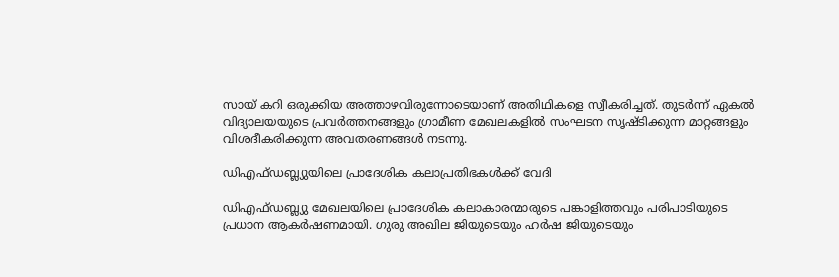സായ് കറി ഒരുക്കിയ അത്താഴവിരുന്നോടെയാണ് അതിഥികളെ സ്വീകരിച്ചത്. തുടർന്ന് ഏകൽ വിദ്യാലയയുടെ പ്രവർത്തനങ്ങളും ഗ്രാമീണ മേഖലകളിൽ സംഘടന സൃഷ്ടിക്കുന്ന മാറ്റങ്ങളും വിശദീകരിക്കുന്ന അവതരണങ്ങൾ നടന്നു.

ഡിഎഫ്ഡബ്ല്യുയിലെ പ്രാദേശിക കലാപ്രതിഭകൾക്ക് വേദി

ഡിഎഫ്ഡബ്ല്യു മേഖലയിലെ പ്രാദേശിക കലാകാരന്മാരുടെ പങ്കാളിത്തവും പരിപാടിയുടെ പ്രധാന ആകർഷണമായി. ഗുരു അഖില ജിയുടെയും ഹർഷ ജിയുടെയും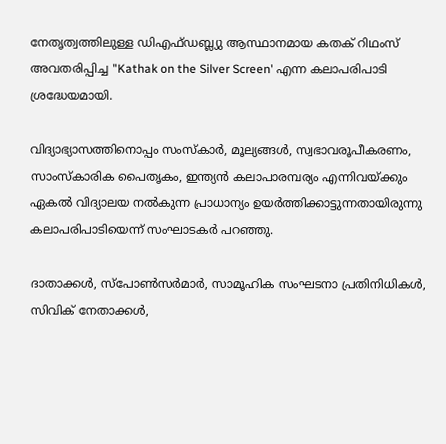നേതൃത്വത്തിലുള്ള ഡിഎഫ്ഡബ്ല്യു ആസ്ഥാനമായ കതക് റിഥംസ് അവതരിപ്പിച്ച "Kathak on the Silver Screen' എന്ന കലാപരിപാടി ശ്രദ്ധേയമായി.

വിദ്യാഭ്യാസത്തിനൊപ്പം സംസ്കാർ, മൂല്യങ്ങൾ, സ്വഭാവരൂപീകരണം, സാംസ്കാരിക പൈതൃകം, ഇന്ത്യൻ കലാപാരമ്പര്യം എന്നിവയ്ക്കും ഏകൽ വിദ്യാലയ നൽകുന്ന പ്രാധാന്യം ഉയർത്തിക്കാട്ടുന്നതായിരുന്നു കലാപരിപാടിയെന്ന് സംഘാടകർ പറഞ്ഞു.

ദാതാക്കൾ, സ്പോൺസർമാർ, സാമൂഹിക സംഘടനാ പ്രതിനിധികൾ, സിവിക് നേതാക്കൾ,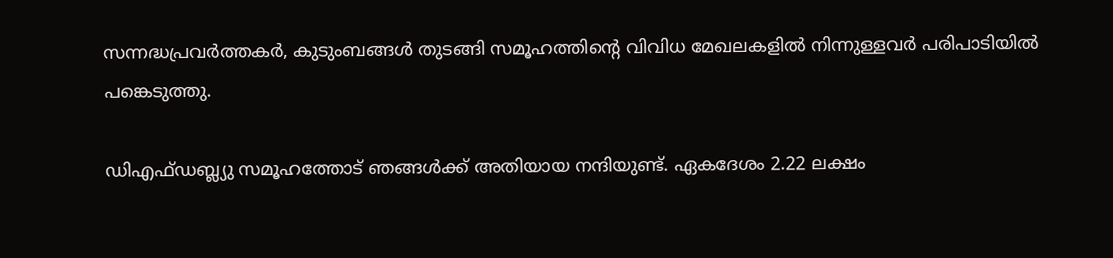സന്നദ്ധപ്രവർത്തകർ, കുടുംബങ്ങൾ തുടങ്ങി സമൂഹത്തിന്റെ വിവിധ മേഖലകളിൽ നിന്നുള്ളവർ പരിപാടിയിൽ പങ്കെടുത്തു.

ഡിഎഫ്ഡബ്ല്യു സമൂഹത്തോട് ഞങ്ങൾക്ക് അതിയായ നന്ദിയുണ്ട്. ഏകദേശം 2.22 ലക്ഷം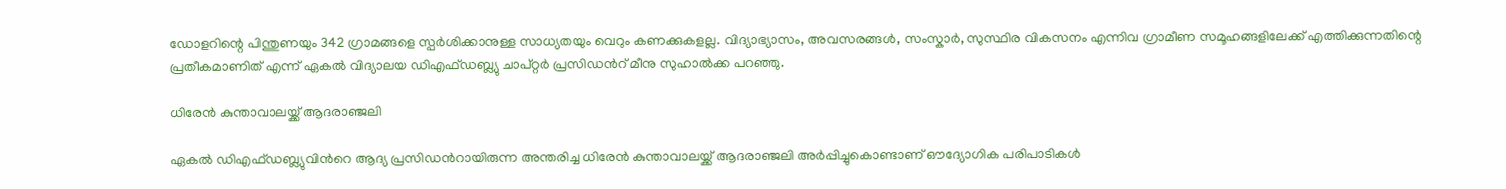ഡോളറിന്റെ പിന്തുണയും 342 ഗ്രാമങ്ങളെ സ്പർശിക്കാനുള്ള സാധ്യതയും വെറും കണക്കുകളല്ല. വിദ്യാഭ്യാസം, അവസരങ്ങൾ, സംസ്കാർ, സുസ്ഥിര വികസനം എന്നിവ ഗ്രാമീണ സമൂഹങ്ങളിലേക്ക് എത്തിക്കുന്നതിന്റെ പ്രതീകമാണിത് എന്ന് ഏകൽ വിദ്യാലയ ഡിഎഫ്ഡബ്ല്യു ചാപ്റ്റർ പ്രസിഡന്‍റ് മീനു സുഹാൽക്ക പറഞ്ഞു.

ധിരേൻ കുന്താവാലയ്ക്ക് ആദരാഞ്ജലി

ഏകൽ ഡിഎഫ്ഡബ്ല്യുവിന്‍റെ ആദ്യ പ്രസിഡന്‍റായിരുന്ന അന്തരിച്ച ധിരേൻ കുന്താവാലയ്ക്ക് ആദരാഞ്ജലി അർപ്പിച്ചുകൊണ്ടാണ് ഔദ്യോഗിക പരിപാടികൾ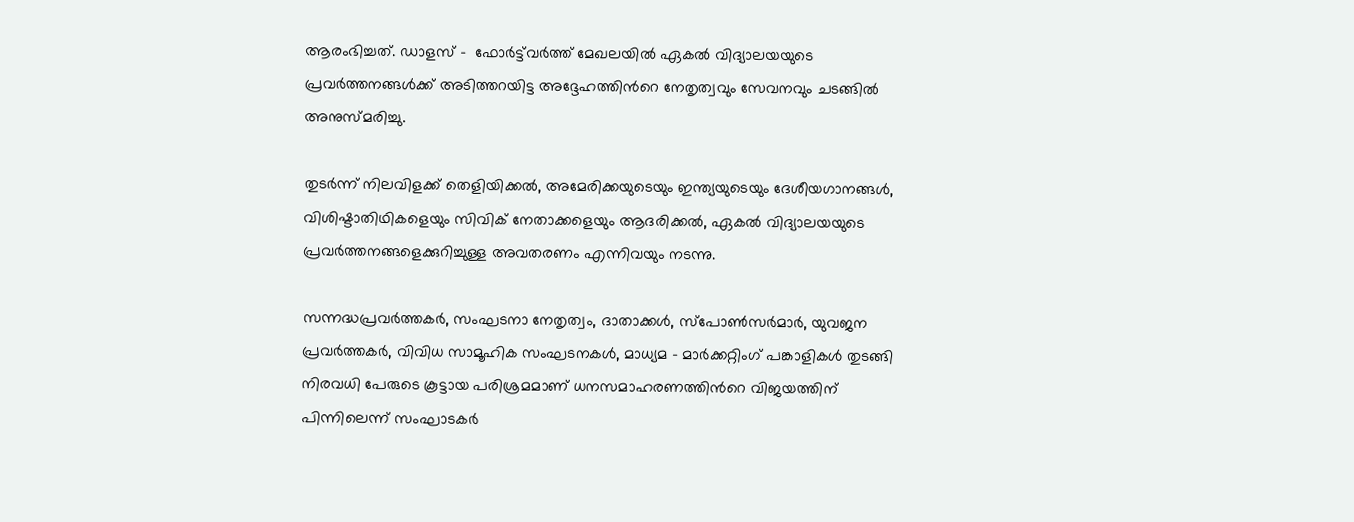ആരംഭിച്ചത്. ഡാളസ് -  ഫോർട്ട്‌വർത്ത് മേഖലയിൽ ഏകൽ വിദ്യാലയയുടെ പ്രവർത്തനങ്ങൾക്ക് അടിത്തറയിട്ട അദ്ദേഹത്തിന്‍റെ നേതൃത്വവും സേവനവും ചടങ്ങിൽ അനുസ്മരിച്ചു.

തുടർന്ന് നിലവിളക്ക് തെളിയിക്കൽ, അമേരിക്കയുടെയും ഇന്ത്യയുടെയും ദേശീയഗാനങ്ങൾ, വിശിഷ്ടാതിഥികളെയും സിവിക് നേതാക്കളെയും ആദരിക്കൽ, ഏകൽ വിദ്യാലയയുടെ പ്രവർത്തനങ്ങളെക്കുറിച്ചുള്ള അവതരണം എന്നിവയും നടന്നു.

സന്നദ്ധപ്രവർത്തകർ, സംഘടനാ നേതൃത്വം, ദാതാക്കൾ, സ്പോൺസർമാർ, യുവജന പ്രവർത്തകർ, വിവിധ സാമൂഹിക സംഘടനകൾ, മാധ്യമ - മാർക്കറ്റിംഗ് പങ്കാളികൾ തുടങ്ങി നിരവധി പേരുടെ കൂട്ടായ പരിശ്രമമാണ് ധനസമാഹരണത്തിന്‍റെ വിജയത്തിന് പിന്നിലെന്ന് സംഘാടകർ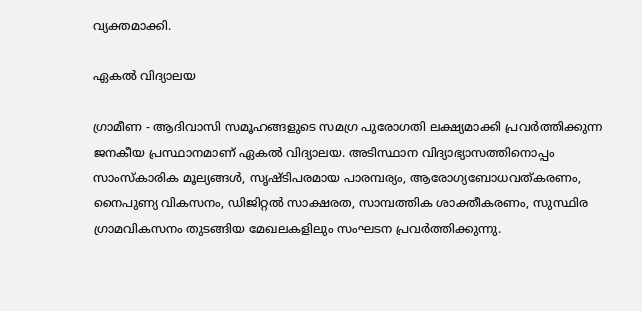വ്യക്തമാക്കി.

ഏകൽ വിദ്യാലയ

ഗ്രാമീണ - ആദിവാസി സമൂഹങ്ങളുടെ സമഗ്ര പുരോഗതി ലക്ഷ്യമാക്കി പ്രവർത്തിക്കുന്ന ജനകീയ പ്രസ്ഥാനമാണ് ഏകൽ വിദ്യാലയ. അടിസ്ഥാന വിദ്യാഭ്യാസത്തിനൊപ്പം സാംസ്കാരിക മൂല്യങ്ങൾ, സൃഷ്ടിപരമായ പാരമ്പര്യം, ആരോഗ്യബോധവത്കരണം, നൈപുണ്യ വികസനം, ഡിജിറ്റൽ സാക്ഷരത, സാമ്പത്തിക ശാക്തീകരണം, സുസ്ഥിര ഗ്രാമവികസനം തുടങ്ങിയ മേഖലകളിലും സംഘടന പ്രവർത്തിക്കുന്നു.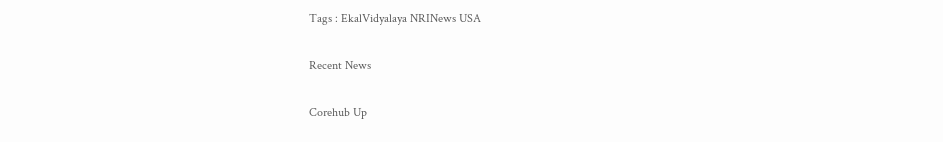Tags : EkalVidyalaya NRINews USA

Recent News

Corehub Up